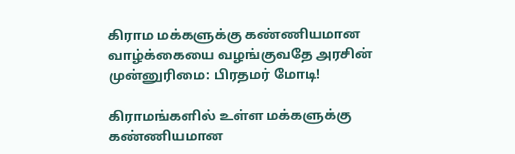கிராம மக்களுக்கு கண்ணியமான வாழ்க்கையை வழங்குவதே அரசின் முன்னுரிமை: பிரதமர் மோடி!

கிராமங்களில் உள்ள மக்களுக்கு கண்ணியமான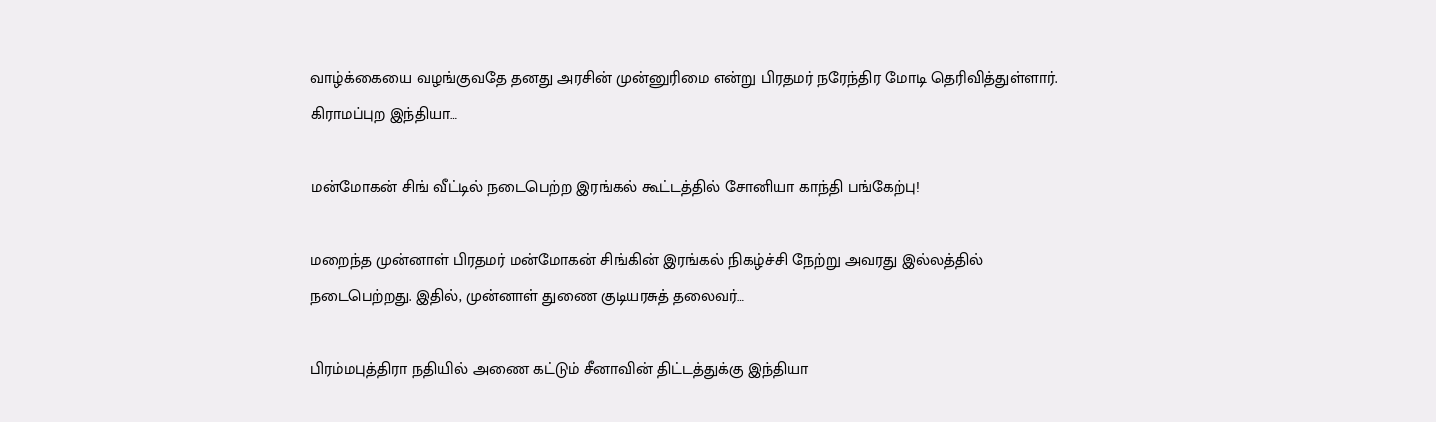வாழ்க்கையை வழங்குவதே தனது அரசின் முன்னுரிமை என்று பிரதமர் நரேந்திர மோடி தெரிவித்துள்ளார். கிராமப்புற இந்தியா…

மன்மோகன் சிங் வீட்டில் நடைபெற்ற இரங்கல் கூட்டத்தில் சோனியா காந்தி பங்கேற்பு!

மறைந்த முன்னாள் பிரதமர் மன்மோகன் சிங்கின் இரங்கல் நிகழ்ச்சி நேற்று அவரது இல்லத்தில் நடைபெற்றது. இதில், முன்னாள் துணை குடியரசுத் தலைவர்…

பிரம்மபுத்திரா நதியில் அணை கட்டும் சீனாவின் திட்டத்துக்கு இந்தியா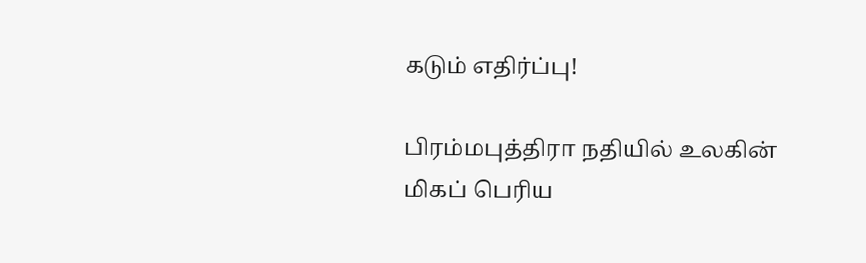கடும் எதிர்ப்பு!

பிரம்மபுத்திரா நதியில் உலகின் மிகப் பெரிய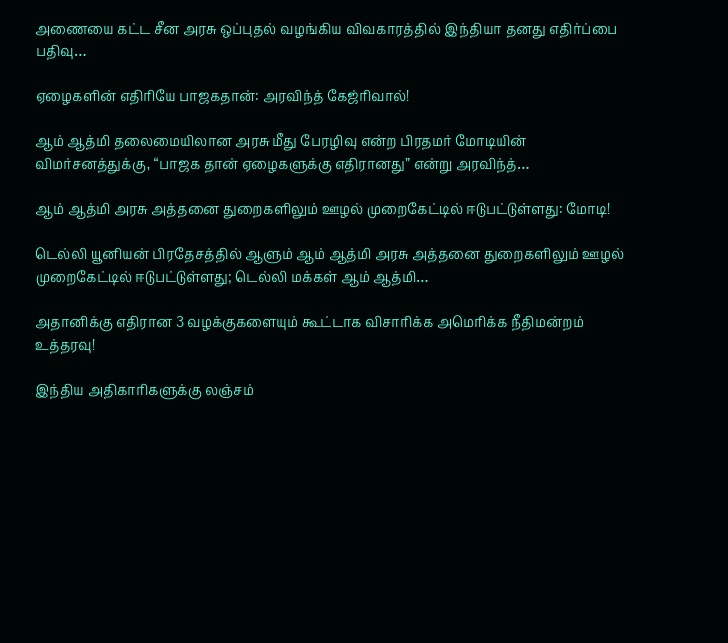அணையை கட்ட சீன அரசு ஒப்புதல் வழங்கிய விவகாரத்தில் இந்தியா தனது எதிர்ப்பை பதிவு…

ஏழைகளின் எதிரியே பாஜகதான்: அரவிந்த் கேஜ்ரிவால்!

ஆம் ஆத்மி தலைமையிலான அரசு மீது பேரழிவு என்ற பிரதமர் மோடியின் விமர்சனத்துக்கு, “பாஜக தான் ஏழைகளுக்கு எதிரானது” என்று அரவிந்த்…

ஆம் ஆத்மி அரசு அத்தனை துறைகளிலும் ஊழல் முறைகேட்டில் ஈடுபட்டுள்ளது: மோடி!

டெல்லி யூனியன் பிரதேசத்தில் ஆளும் ஆம் ஆத்மி அரசு அத்தனை துறைகளிலும் ஊழல் முறைகேட்டில் ஈடுபட்டுள்ளது; டெல்லி மக்கள் ஆம் ஆத்மி…

அதானிக்கு எதிரான 3 வழக்குகளையும் கூட்டாக விசாரிக்க அமெரிக்க நீதிமன்றம் உத்தரவு!

இந்திய அதிகாரிகளுக்கு லஞ்சம்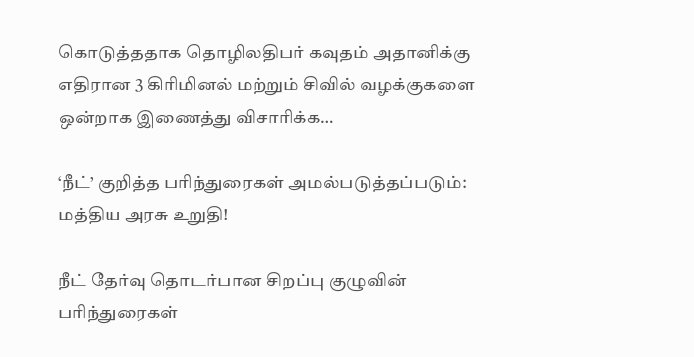கொடுத்ததாக தொழிலதிபர் கவுதம் அதானிக்கு எதிரான 3 கிரிமினல் மற்றும் சிவில் வழக்குகளை ஒன்றாக இணைத்து விசாரிக்க…

‘நீட்’ குறித்த பரிந்துரைகள் அமல்படுத்தப்படும்: மத்திய அரசு உறுதி!

நீட் தேர்வு தொடர்பான சிறப்பு குழுவின் பரிந்துரைகள்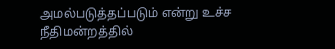அமல்படுத்தப்படும் என்று உச்ச நீதிமன்றத்தில்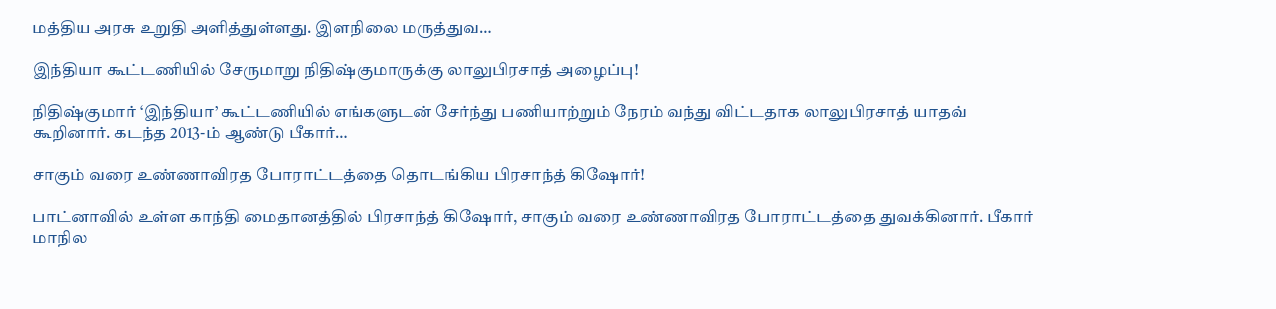மத்திய அரசு உறுதி அளித்துள்ளது. இளநிலை மருத்துவ…

இந்தியா கூட்டணியில் சேருமாறு நிதிஷ்குமாருக்கு லாலுபிரசாத் அழைப்பு!

நிதிஷ்குமார் ‘இந்தியா’ கூட்டணியில் எங்களுடன் சேர்ந்து பணியாற்றும் நேரம் வந்து விட்டதாக லாலுபிரசாத் யாதவ் கூறினார். கடந்த 2013-ம் ஆண்டு பீகார்…

சாகும் வரை உண்ணாவிரத போராட்டத்தை தொடங்கிய பிரசாந்த் கிஷோர்!

பாட்னாவில் உள்ள காந்தி மைதானத்தில் பிரசாந்த் கிஷோர், சாகும் வரை உண்ணாவிரத போராட்டத்தை துவக்கினார். பீகார் மாநில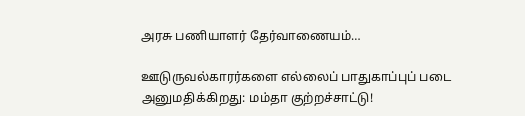அரசு பணியாளர் தேர்வாணையம்…

ஊடுருவல்காரர்களை எல்லைப் பாதுகாப்புப் படை அனுமதிக்கிறது: மம்தா குற்றச்சாட்டு!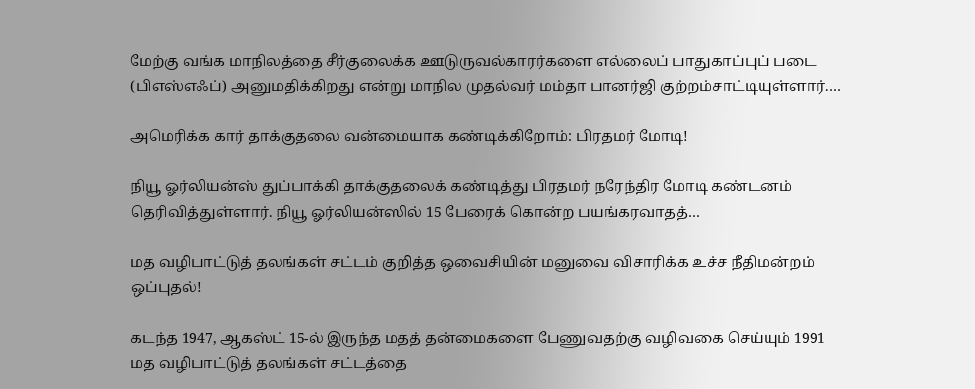மேற்கு வங்க மாநிலத்தை சீர்குலைக்க ஊடுருவல்காரர்களை எல்லைப் பாதுகாப்புப் படை (பிஎஸ்எஃப்) அனுமதிக்கிறது என்று மாநில முதல்வர் மம்தா பானர்ஜி குற்றம்சாட்டியுள்ளார்.…

அமெரிக்க கார் தாக்குதலை வன்மையாக கண்டிக்கிறோம்: பிரதமர் மோடி!

நியூ ஓர்லியன்ஸ் துப்பாக்கி தாக்குதலைக் கண்டித்து பிரதமர் நரேந்திர மோடி கண்டனம் தெரிவித்துள்ளார். நியூ ஓர்லியன்ஸில் 15 பேரைக் கொன்ற பயங்கரவாதத்…

மத வழிபாட்டுத் தலங்கள் சட்டம் குறித்த ஒவைசியின் மனுவை விசாரிக்க உச்ச நீதிமன்றம் ஒப்புதல்!

கடந்த 1947, ஆகஸ்ட் 15-ல் இருந்த மதத் தன்மைகளை பேணுவதற்கு வழிவகை செய்யும் 1991 மத வழிபாட்டுத் தலங்கள் சட்டத்தை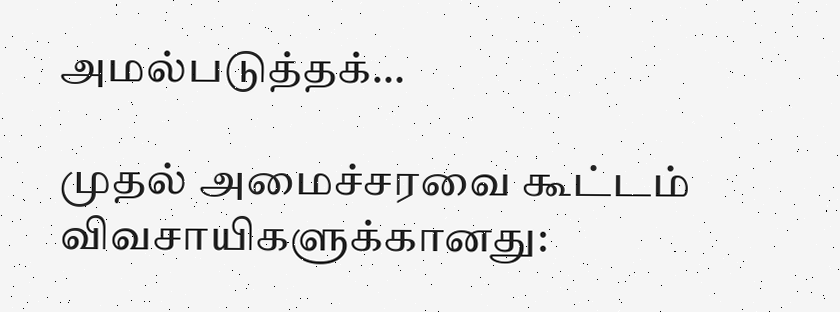அமல்படுத்தக்…

முதல் அமைச்சரவை கூட்டம் விவசாயிகளுக்கானது: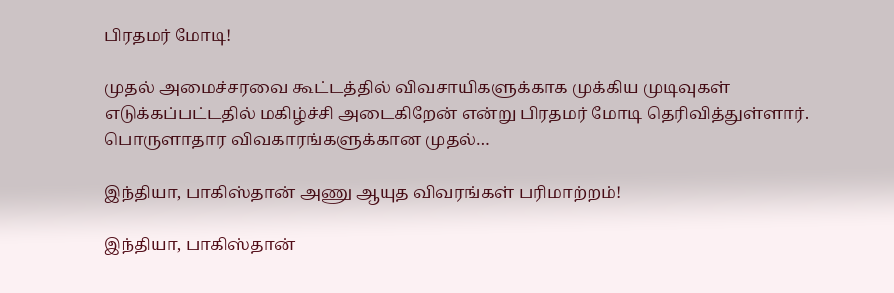பிரதமர் மோடி!

முதல் அமைச்சரவை கூட்டத்தில் விவசாயிகளுக்காக முக்கிய முடிவுகள் எடுக்கப்பட்டதில் மகிழ்ச்சி அடைகிறேன் என்று பிரதமர் மோடி தெரிவித்துள்ளார். பொருளாதார விவகாரங்களுக்கான முதல்…

இந்தியா, பாகிஸ்தான் அணு ஆயுத விவரங்கள் பரிமாற்றம்!

இந்தியா, பாகிஸ்தான்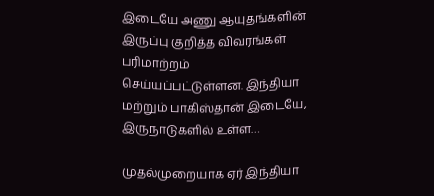இடையே அணு ஆயுதங்களின் இருப்பு குறித்த விவரங்கள் பரிமாற்றம் செய்யப்பட்டுள்ளன. இந்தியா மற்றும் பாகிஸ்தான் இடையே, இருநாடுகளில் உள்ள…

முதல்முறையாக ஏர் இந்தியா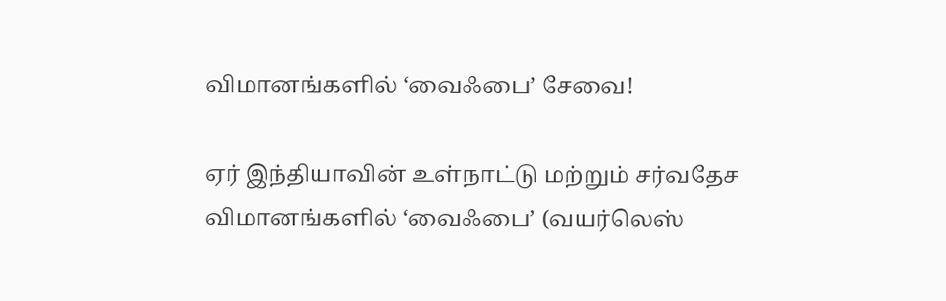விமானங்களில் ‘வைஃபை’ சேவை!

ஏர் இந்தியாவின் உள்நாட்டு மற்றும் சர்வதேச விமானங்களில் ‘வைஃபை’ (வயர்லெஸ்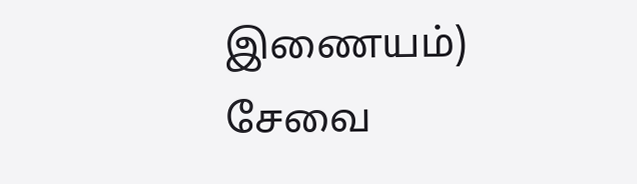இணையம்) சேவை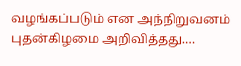வழங்கப்படும் என அந்நிறுவனம் புதன்கிழமை அறிவித்தது.…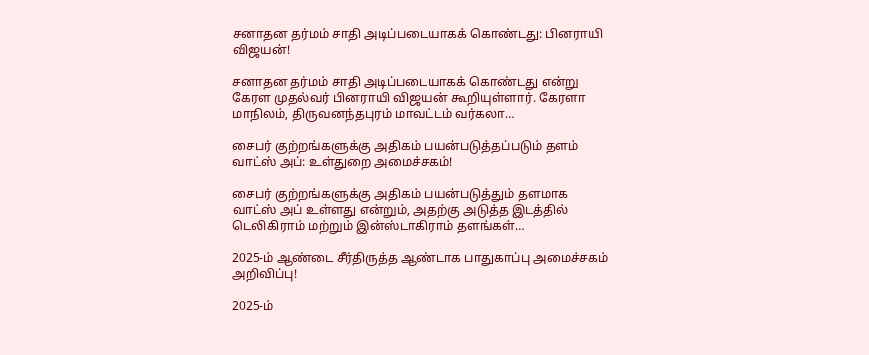சனாதன தர்மம் சாதி அடிப்படையாகக் கொண்டது: பினராயி விஜயன்!

சனாதன தர்மம் சாதி அடிப்படையாகக் கொண்டது என்று கேரள முதல்வர் பினராயி விஜயன் கூறியுள்ளார். கேரளா மாநிலம், திருவனந்தபுரம் மாவட்டம் வர்கலா…

சைபர் குற்றங்களுக்கு அதிகம் பயன்படுத்தப்படும் தளம் வாட்ஸ் அப்: உள்துறை அமைச்சகம்!

சைபர் குற்றங்களுக்கு அதிகம் பயன்படுத்தும் தளமாக வாட்ஸ் அப் உள்ளது என்றும், அதற்கு அடுத்த இடத்தில் டெலிகிராம் மற்றும் இன்ஸ்டாகிராம் தளங்கள்…

2025-ம் ஆண்டை சீர்திருத்த ஆண்டாக பாதுகாப்பு அமைச்சகம் அறிவிப்பு!

2025-ம்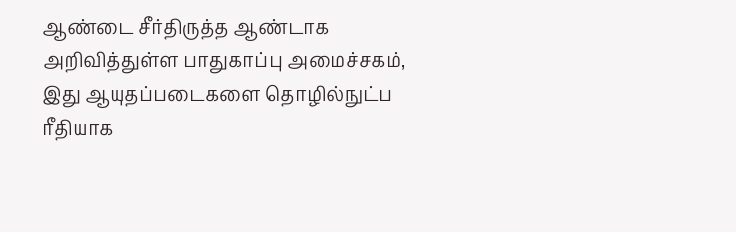ஆண்டை சீர்திருத்த ஆண்டாக அறிவித்துள்ள பாதுகாப்பு அமைச்சகம், இது ஆயுதப்படைகளை தொழில்நுட்ப ரீதியாக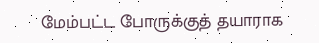மேம்பட்ட போருக்குத் தயாராக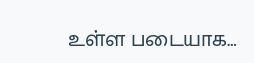உள்ள படையாக…